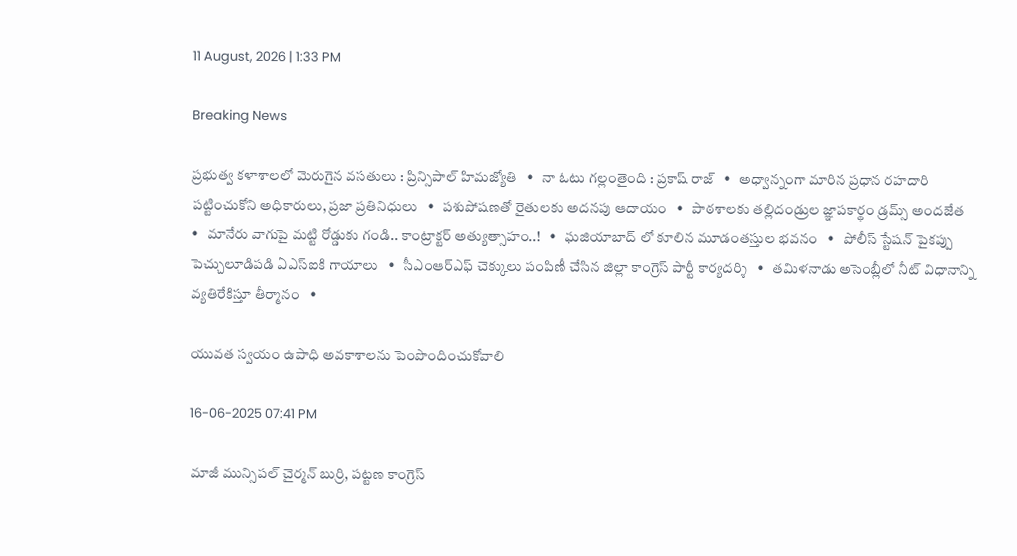11 August, 2026 | 1:33 PM

Breaking News

ప్రభుత్వ కళాశాలలో మెరుగైన వసతులు : ప్రిన్సిపాల్ హిమజ్యోతి   •   నా ఓటు గల్లంతైంది : ప్రకాష్ రాజ్   •   అధ్వాన్నంగా మారిన ప్రధాన రహదారి పట్టించుకోని అధికారులు, ప్రజా ప్రతినిధులు   •   పశుపోషణతో రైతులకు అదనపు ఆదాయం   •   పాఠశాలకు తల్లిదండ్రుల జ్ఞాపకార్థం డ్రమ్స్ అందజేత   •   మానేరు వాగుపై మట్టి రోడ్డుకు గండి.. కాంట్రాక్టర్ అత్యుత్సాహం..!   •   ఘజియాబాద్ లో కూలిన మూడంతస్తుల భవనం   •   పోలీస్ స్టేషన్ పైకప్పు పెచ్చులూడిపడి ఏఎస్ఐకి గాయాలు   •   సీఎంఆర్ఎఫ్ చెక్కులు పంపిణీ చేసిన జిల్లా కాంగ్రెస్ పార్టీ కార్యదర్శి   •   తమిళనాడు అసెంబ్లీలో నీట్ విధానాన్ని వ్యతిరేకిస్తూ తీర్మానం   •

యువత స్వయం ఉపాధి అవకాశాలను పెంపొందించుకోవాలి

16-06-2025 07:41 PM

మాజీ మున్సిపల్ చైర్మన్ బుర్రి, పట్టణ కాంగ్రెస్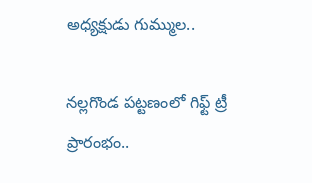అధ్యక్షుడు గుమ్ముల..

నల్లగొండ పట్టణంలో గిఫ్ట్ ట్రీ ప్రారంభం..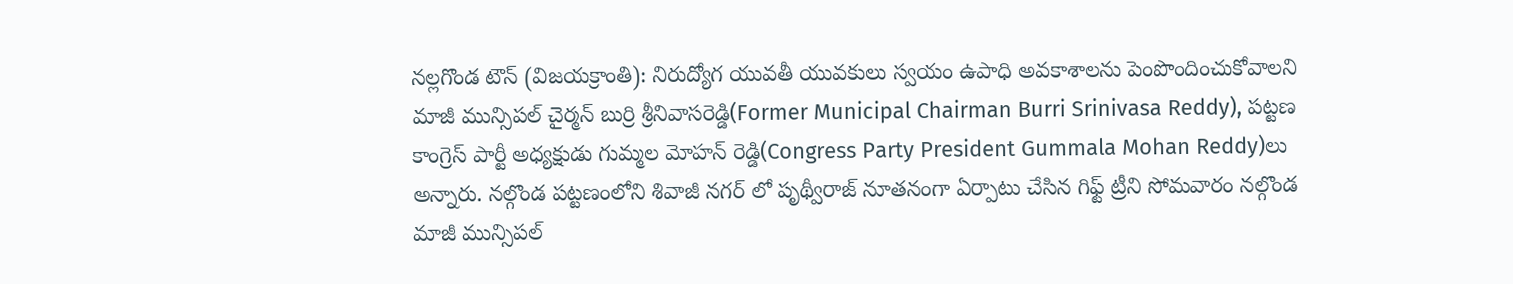నల్లగొండ టౌన్ (విజయక్రాంతి): నిరుద్యోగ యువతీ యువకులు స్వయం ఉపాధి అవకాశాలను పెంపొందించుకోవాలని మాజీ మున్సిపల్ చైర్మన్ బుర్రి శ్రీనివాసరెడ్డి(Former Municipal Chairman Burri Srinivasa Reddy), పట్టణ కాంగ్రెస్ పార్టీ అధ్యక్షుడు గుమ్మల మోహన్ రెడ్డి(Congress Party President Gummala Mohan Reddy)లు అన్నారు. నల్గొండ పట్టణంలోని శివాజీ నగర్ లో పృథ్వీరాజ్ నూతనంగా ఏర్పాటు చేసిన గిఫ్ట్ ట్రీని సోమవారం నల్గొండ మాజీ మున్సిపల్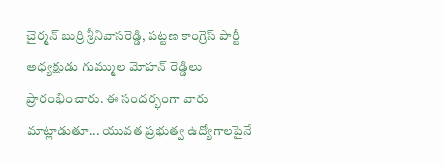చైర్మన్ బుర్రి శ్రీనివాసరెడ్డి, పట్టణ కాంగ్రెస్ పార్టీ అధ్యక్షుడు గుమ్ముల మోహన్ రెడ్డిలు ప్రారంభించారు. ఈ సందర్భంగా వారు మాట్లాడుతూ... యువత ప్రభుత్వ ఉద్యోగాలపైనే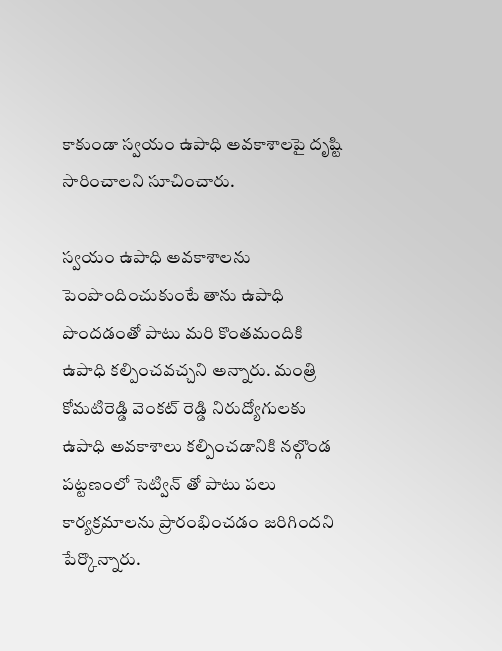కాకుండా స్వయం ఉపాధి అవకాశాలపై దృష్టి సారించాలని సూచించారు.

స్వయం ఉపాధి అవకాశాలను పెంపొందించుకుంటే తాను ఉపాధి పొందడంతో పాటు మరి కొంతమందికి ఉపాధి కల్పించవచ్చని అన్నారు. మంత్రి కోమటిరెడ్డి వెంకట్ రెడ్డి నిరుద్యోగులకు ఉపాధి అవకాశాలు కల్పించడానికి నల్గొండ పట్టణంలో సెట్విన్ తో పాటు పలు కార్యక్రమాలను ప్రారంభించడం జరిగిందని పేర్కొన్నారు.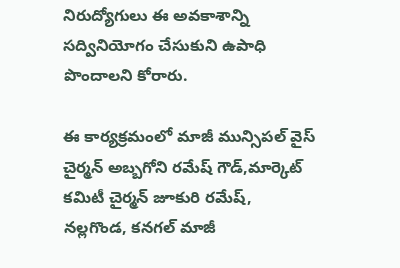నిరుద్యోగులు ఈ అవకాశాన్ని సద్వినియోగం చేసుకుని ఉపాధి పొందాలని కోరారు.

ఈ కార్యక్రమంలో మాజీ మున్సిపల్ వైస్ చైర్మన్ అబ్బగోని రమేష్ గౌడ్,మార్కెట్ కమిటీ చైర్మన్ జూకురి రమేష్, నల్లగొండ, కనగల్ మాజీ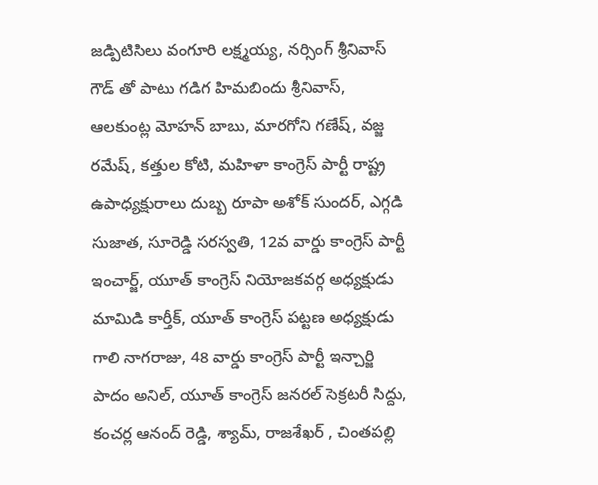జడ్పిటిసిలు వంగూరి లక్ష్మయ్య, నర్సింగ్ శ్రీనివాస్ గౌడ్ తో పాటు గడిగ హిమబిందు శ్రీనివాస్, ఆలకుంట్ల మోహన్ బాబు, మారగోని గణేష్, వజ్జ రమేష్, కత్తుల కోటి, మహిళా కాంగ్రెస్ పార్టీ రాష్ట్ర ఉపాధ్యక్షురాలు దుబ్బ రూపా అశోక్ సుందర్, ఎగ్గడి సుజాత, సూరెడ్డి సరస్వతి, 12వ వార్డు కాంగ్రెస్ పార్టీ ఇంచార్జ్, యూత్ కాంగ్రెస్ నియోజకవర్గ అధ్యక్షుడు మామిడి కార్తీక్, యూత్ కాంగ్రెస్ పట్టణ అధ్యక్షుడు గాలి నాగరాజు, 48 వార్డు కాంగ్రెస్ పార్టీ ఇన్చార్జి పాదం అనిల్, యూత్ కాంగ్రెస్ జనరల్ సెక్రటరీ సిద్దు, కంచర్ల ఆనంద్ రెడ్డి, శ్యామ్, రాజశేఖర్ , చింతపల్లి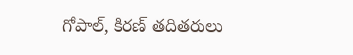గోపాల్, కిరణ్ తదితరులు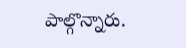పాల్గొన్నారు.